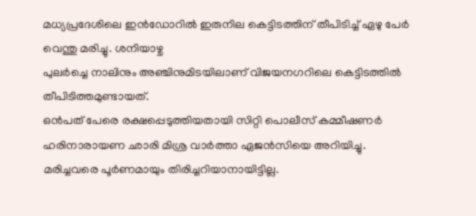മധ്യപ്രദേശിലെ ഇൻഡോറിൽ ഇരുനില കെട്ടിടത്തിന് തീപിടിച്ച് ഏഴു പേർ വെന്തു മരിച്ചു. ശനിയാഴ്ച
പുലർച്ചെ നാലിനും അഞ്ചിനുമിടയിലാണ് വിജയനഗറിലെ കെട്ടിടത്തിൽ തീപിടിത്തമുണ്ടായത്.
ഒൻപത് പേരെ രക്ഷപ്പെടുത്തിയതായി സിറ്റി പൊലീസ് കമ്മീഷണർ ഹരിനാരായണ ഛാരി മിശ്ര വാർത്താ ഏജൻസിയെ അറിയിച്ചു. മരിച്ചവരെ പൂർണമായും തിരിച്ചറിയാനായിട്ടില്ല.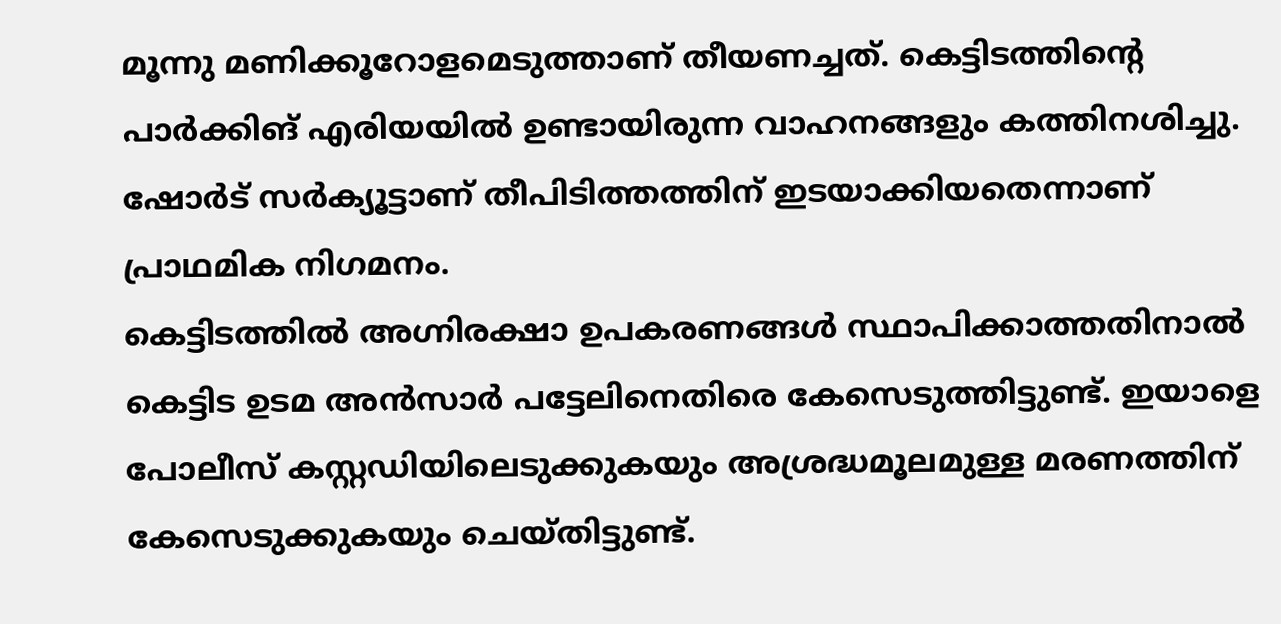മൂന്നു മണിക്കൂറോളമെടുത്താണ് തീയണച്ചത്. കെട്ടിടത്തിന്റെ പാർക്കിങ് എരിയയിൽ ഉണ്ടായിരുന്ന വാഹനങ്ങളും കത്തിനശിച്ചു. ഷോർട് സർക്യൂട്ടാണ് തീപിടിത്തത്തിന് ഇടയാക്കിയതെന്നാണ് പ്രാഥമിക നിഗമനം.
കെട്ടിടത്തിൽ അഗ്നിരക്ഷാ ഉപകരണങ്ങൾ സ്ഥാപിക്കാത്തതിനാൽ കെട്ടിട ഉടമ അൻസാർ പട്ടേലിനെതിരെ കേസെടുത്തിട്ടുണ്ട്. ഇയാളെ പോലീസ് കസ്റ്റഡിയിലെടുക്കുകയും അശ്രദ്ധമൂലമുള്ള മരണത്തിന് കേസെടുക്കുകയും ചെയ്തിട്ടുണ്ട്.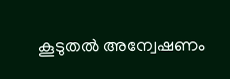കൂടുതൽ അന്വേഷണം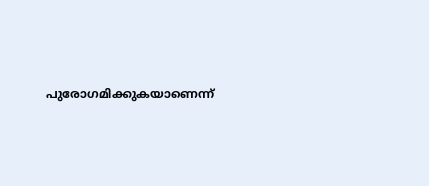പുരോഗമിക്കുകയാണെന്ന്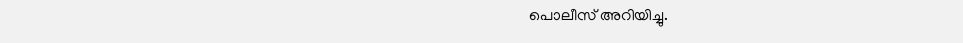പൊലീസ് അറിയിച്ചു.